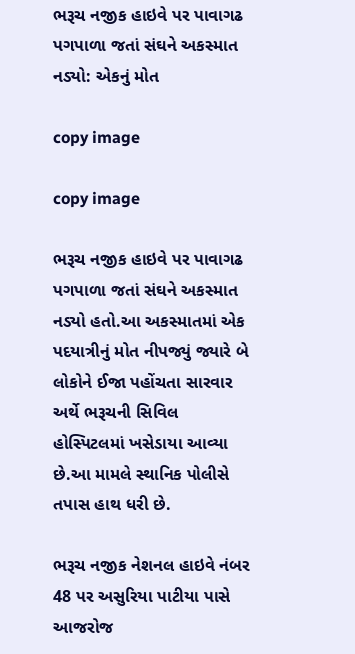ભરૂચ નજીક હાઇવે પર પાવાગઢ પગપાળા જતાં સંઘને અકસ્માત નડ્યો: એકનું મોત

copy image

copy image

ભરૂચ નજીક હાઇવે પર પાવાગઢ પગપાળા જતાં સંઘને અકસ્માત નડ્યો હતો.આ અકસ્માતમાં એક પદયાત્રીનું મોત નીપજ્યું જ્યારે બે લોકોને ઈજા પહોંચતા સારવાર અર્થે ભરૂચની સિવિલ હોસ્પિટલમાં ખસેડાયા આવ્યા છે.આ મામલે સ્થાનિક પોલીસે તપાસ હાથ ધરી છે.

ભરૂચ નજીક નેશનલ હાઇવે નંબર 48 પર અસુરિયા પાટીયા પાસે આજરોજ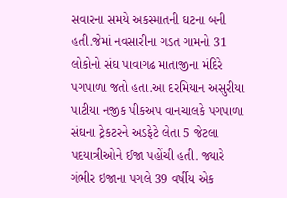સવારના સમયે અકસ્માતની ઘટના બની હતી.જેમાં નવસારીના ગડત ગામનો 31 લોકોનો સંઘ પાવાગઢ માતાજીના મંદિરે પગપાળા જતો હતા.આ દરમિયાન અસુરીયા પાટીયા નજીક પીકઅપ વાનચાલકે પગપાળા સંઘના ટ્રેકટરને અડફેટે લેતા 5 જેટલા પદયાત્રીઓને ઈજા પહોંચી હતી. જ્યારે ગંભીર ઇજાના પગલે 39 વર્ષીય એક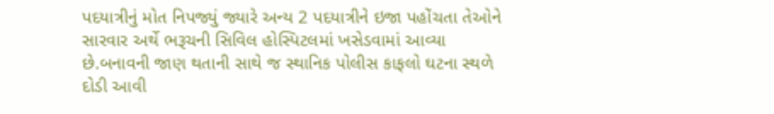પદયાત્રીનું મોત નિપજ્યું જ્યારે અન્ય 2 પદયાત્રીને ઇજા પહોંચતા તેઓને સારવાર અર્થે ભરૂચની સિવિલ હોસ્પિટલમાં ખસેડવામાં આવ્યા છે.બનાવની જાણ થતાની સાથે જ સ્થાનિક પોલીસ કાફલો ઘટના સ્થળે દોડી આવી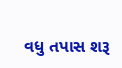વધુ તપાસ શરૂ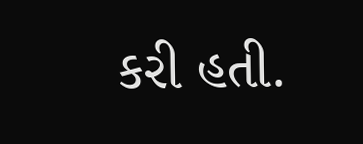કરી હતી.